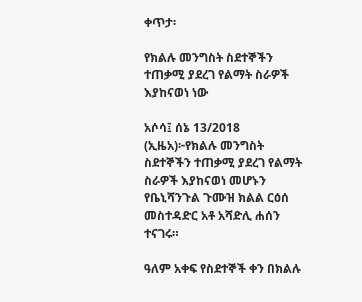ቀጥታ፡

የክልሉ መንግስት ስደተኞችን ተጠቃሚ ያደረገ የልማት ስራዎች እያከናወነ ነው

አሶሳ፤ ሰኔ 13/2018 (ኢዜአ)፦የክልሉ መንግስት ስደተኞችን ተጠቃሚ ያደረገ የልማት ስራዎች እያከናወነ መሆኑን የቤኒሻንጉል ጉሙዝ ክልል ርዕሰ መስተዳድር አቶ አሻድሊ ሐሰን ተናገሩ።

ዓለም አቀፍ የስደተኞች ቀን በክልሉ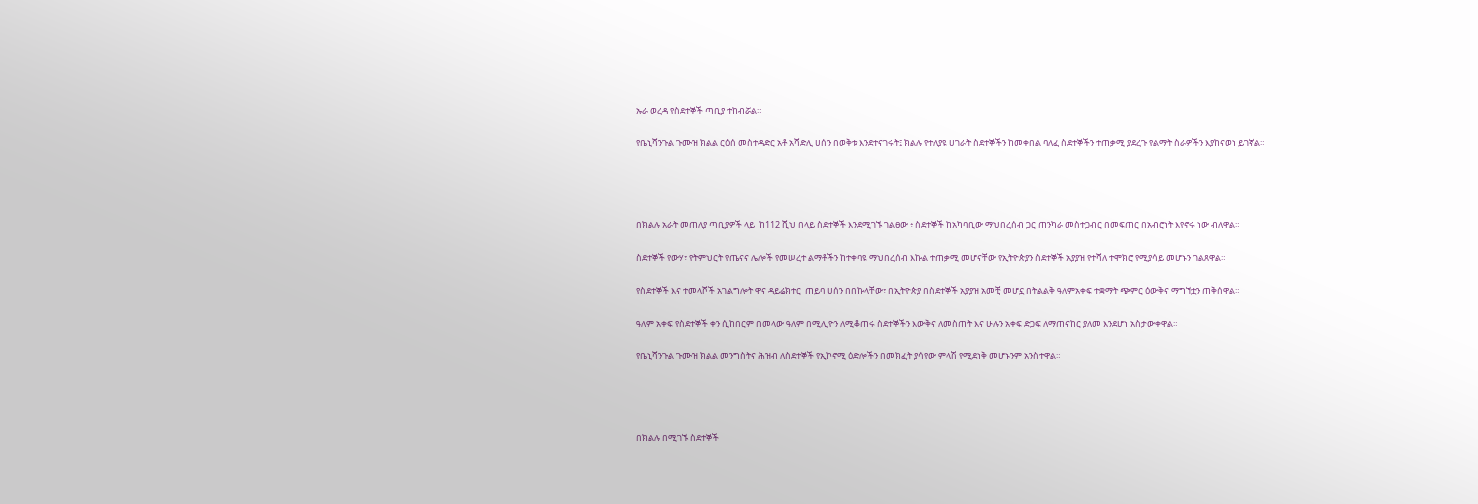ኡራ ወረዳ የስደተኞች ጣቢያ ተከብሯል።

የቤኒሻንጉል ጉሙዝ ክልል ርዕሰ መስተዳድር አቶ አሻድሊ ሀሰን በወቅቱ እንደተናገሩት፤ ክልሉ የተለያዩ ሀገራት ስደተኞችን ከመቀበል ባለፈ ስደተኞችን ተጠቃሚ ያደረጉ የልማት ስራዎችን እያከናወነ ይገኛል።




በክልሉ አራት መጠለያ ጣቢያዎች ላይ  ከ112 ሺህ በላይ ስደተኞች እንደሚገኙ ገልፀው ፥ ስደተኞች ከአካባቢው ማህበረሰብ ጋር ጠንካራ መስተጋብር በመፍጠር በአብሮነት እየኖሩ ነው ብለዋል።

ስደተኞች የውሃ፣ የትምህርት የጤናና ሌሎች የመሠረተ ልማቶችን ከተቀባዩ ማህበረሰብ እኩል ተጠቃሚ መሆናቸው የኢትዮጵያን ስደተኞች አያያዝ የተሻለ ተሞክሮ የሚያሳይ መሆኑን ገልጸዋል።

የስደተኞች እና ተመላሾች አገልግሎት ዋና ዳይሬክተር  ጠይባ ሀሰን በበኩላቸው፣ በኢትዮጵያ በስደተኞች አያያዝ አመቺ መሆኗ በትልልቅ ዓለምአቀፍ ተቋማት ጭምር ዕውቅና ማግኘቷን ጠቅሰዋል።

ዓለም አቀፍ የስደተኞች ቀን ሲከበርም በመላው ዓለም በሚሊዮን ለሚቆጠሩ ስደተኞችን እውቅና ለመስጠት እና ሁሉን አቀፍ ድጋፍ ለማጠናከር ያለመ እንደሆነ አስታውቀዋል።

የቤኒሻንጉል ጉሙዝ ክልል መንግስትና ሕዝብ ለስደተኞች የኢኮኖሚ ዕድሎችን በመክፈት ያሳየው ምላሽ የሚደነቅ መሆኑንም አንስተዋል።




በክልሉ በሚገኙ ስደተኞች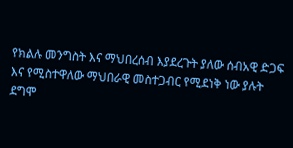የክልሉ መንግስት እና ማህበረሰብ እያደረጉት ያለው ሰብአዊ ድጋፍ እና የሚስተዋለው ማህበራዊ መስተጋብር የሚደነቅ ነው ያሉት ደግሞ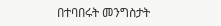በተባበሩት መንግስታት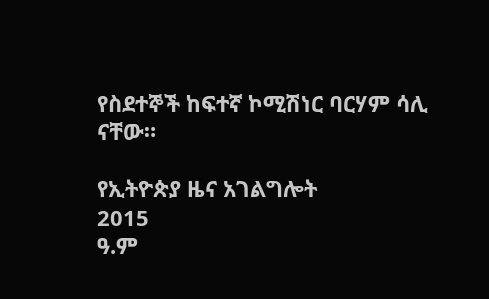የስደተኞች ከፍተኛ ኮሚሽነር ባርሃም ሳሊ ናቸው።

የኢትዮጵያ ዜና አገልግሎት
2015
ዓ.ም